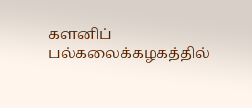களனிப் பல்கலைக்கழகத்தில்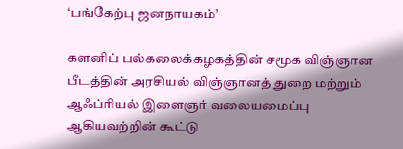‘பங்கேற்பு ஜனநாயகம்’

களனிப் பல்கலைக்கழகத்தின் சமூக விஞ்ஞான பீடத்தின் அரசியல் விஞ்ஞானத் துறை மற்றும் ஆஃப்ரியல் இளைஞர் வலையமைப்பு ஆகியவற்றின் கூட்டு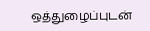ஒத்துழைப்புடன்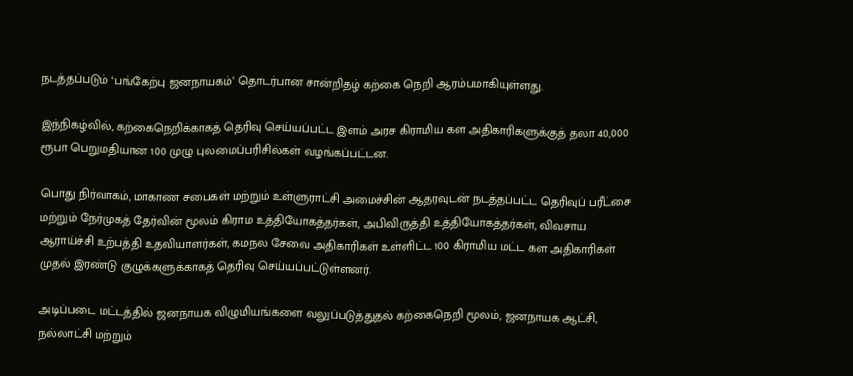நடத்தப்படும் ‘பங்கேற்பு ஜனநாயகம்’ தொடர்பான சான்றிதழ் கற்கை நெறி ஆரம்பமாகியுள்ளது.

இந்நிகழ்வில், கற்கைநெறிக்காகத் தெரிவு செய்யப்பட்ட இளம் அரச கிராமிய கள அதிகாரிகளுக்குத் தலா 40,000 ரூபா பெறுமதியான 100 முழு புலமைப்பரிசில்கள் வழங்கப்பட்டன.

பொது நிர்வாகம், மாகாண சபைகள் மற்றும் உள்ளுராட்சி அமைச்சின் ஆதரவுடன் நடத்தப்பட்ட தெரிவுப் பரீட்சை மற்றும் நேர்முகத் தேர்வின் மூலம் கிராம உத்தியோகத்தர்கள், அபிவிருத்தி உத்தியோகத்தர்கள், விவசாய ஆராய்ச்சி உற்பத்தி உதவியாளர்கள், கமநல சேவை அதிகாரிகள் உள்ளிட்ட 100 கிராமிய மட்ட கள அதிகாரிகள் முதல் இரண்டு குழுக்களுக்காகத் தெரிவு செய்யப்பட்டுள்ளனர்.

அடிப்படை மட்டத்தில் ஜனநாயக விழுமியங்களை வலுப்படுத்துதல் கற்கைநெறி மூலம், ஜனநாயக ஆட்சி, நல்லாட்சி மற்றும்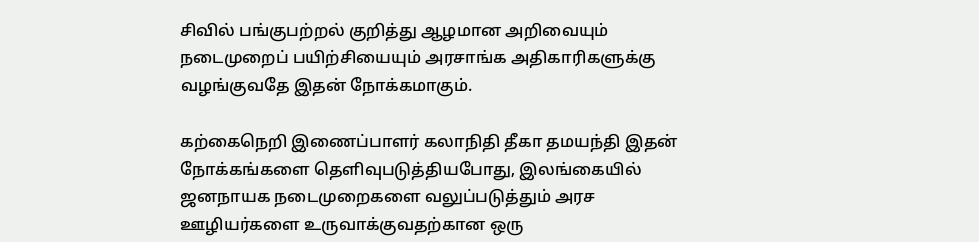சிவில் பங்குபற்றல் குறித்து ஆழமான அறிவையும் நடைமுறைப் பயிற்சியையும் அரசாங்க அதிகாரிகளுக்கு வழங்குவதே இதன் நோக்கமாகும்.

கற்கைநெறி இணைப்பாளர் கலாநிதி தீகா தமயந்தி இதன் நோக்கங்களை தெளிவுபடுத்தியபோது, இலங்கையில் ஜனநாயக நடைமுறைகளை வலுப்படுத்தும் அரச ஊழியர்களை உருவாக்குவதற்கான ஒரு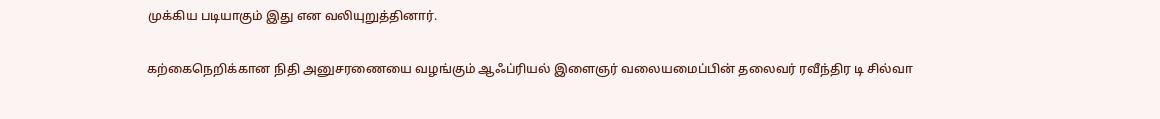முக்கிய படியாகும் இது என வலியுறுத்தினார்.

கற்கைநெறிக்கான நிதி அனுசரணையை வழங்கும் ஆஃப்ரியல் இளைஞர் வலையமைப்பின் தலைவர் ரவீந்திர டி சில்வா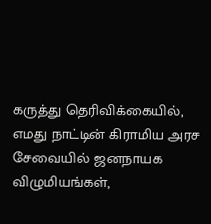கருத்து தெரிவிக்கையில், எமது நாட்டின் கிராமிய அரச சேவையில் ஜனநாயக விழுமியங்கள்,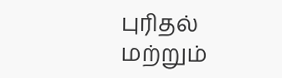புரிதல் மற்றும்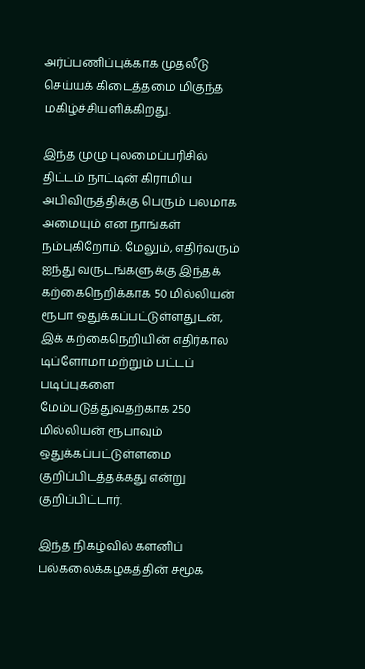அர்ப்பணிப்புக்காக முதலீடு செய்யக் கிடைத்தமை மிகுந்த மகிழ்ச்சியளிக்கிறது.

இந்த முழு புலமைப்பரிசில் திட்டம் நாட்டின் கிராமிய அபிவிருத்திக்கு பெரும் பலமாக அமையும் என நாங்கள் நம்புகிறோம். மேலும், எதிர்வரும் ஐந்து வருடங்களுக்கு இந்தக் கற்கைநெறிக்காக 50 மில்லியன் ரூபா ஒதுக்கப்பட்டுள்ளதுடன், இக் கற்கைநெறியின் எதிர்கால டிப்ளோமா மற்றும் பட்டப் படிப்புகளை மேம்படுத்துவதற்காக 250 மில்லியன் ரூபாவும் ஒதுக்கப்பட்டுள்ளமை குறிப்பிடத்தக்கது என்று குறிப்பிட்டார்.

இந்த நிகழ்வில் களனிப் பல்கலைக்கழகத்தின் சமூக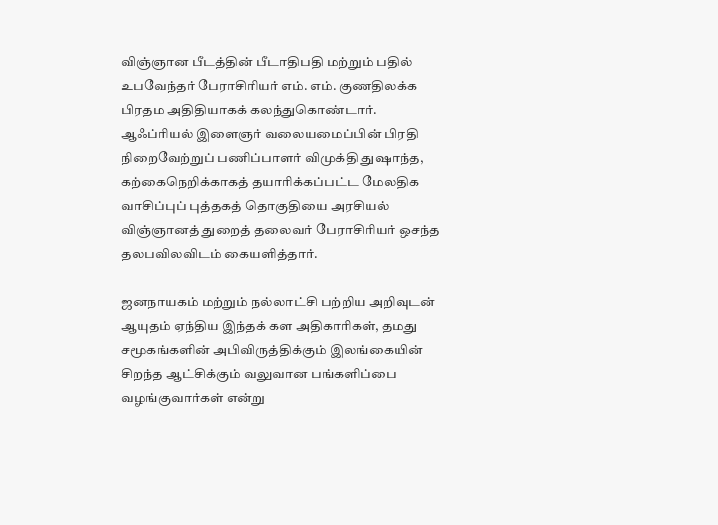விஞ்ஞான பீடத்தின் பீடாதிபதி மற்றும் பதில் உபவேந்தர் பேராசிரியர் எம். எம். குணதிலக்க பிரதம அதிதியாகக் கலந்துகொண்டார். ஆஃப்ரியல் இளைஞர் வலையமைப்பின் பிரதி நிறைவேற்றுப் பணிப்பாளர் விமுக்தி துஷாந்த, கற்கைநெறிக்காகத் தயாரிக்கப்பட்ட மேலதிக வாசிப்புப் புத்தகத் தொகுதியை அரசியல் விஞ்ஞானத் துறைத் தலைவர் பேராசிரியர் ஒசந்த தலபவிலவிடம் கையளித்தார்.

ஜனநாயகம் மற்றும் நல்லாட்சி பற்றிய அறிவுடன் ஆயுதம் ஏந்திய இந்தக் கள அதிகாரிகள், தமது சமூகங்களின் அபிவிருத்திக்கும் இலங்கையின் சிறந்த ஆட்சிக்கும் வலுவான பங்களிப்பை வழங்குவார்கள் என்று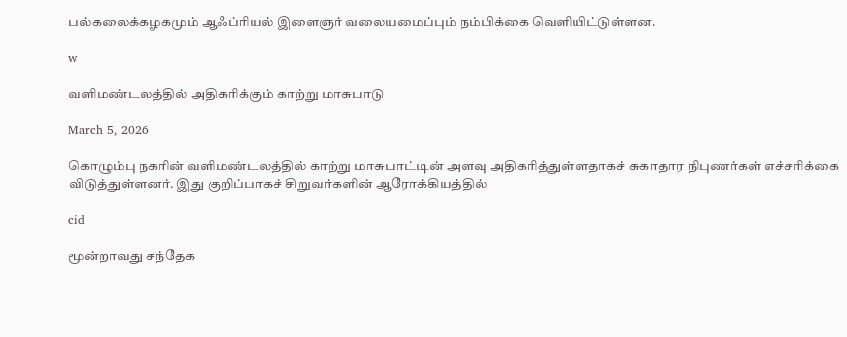பல்கலைக்கழகமும் ஆஃப்ரியல் இளைஞர் வலையமைப்பும் நம்பிக்கை வெளியிட்டுள்ளன.

w

வளிமண்டலத்தில் அதிகரிக்கும் காற்று மாசுபாடு

March 5, 2026

கொழும்பு நகரின் வளிமண்டலத்தில் காற்று மாசுபாட்டின் அளவு அதிகரித்துள்ளதாகச் சுகாதார நிபுணர்கள் எச்சரிக்கை விடுத்துள்ளனர். இது குறிப்பாகச் சிறுவர்களின் ஆரோக்கியத்தில்

cid

மூன்றாவது சந்தேக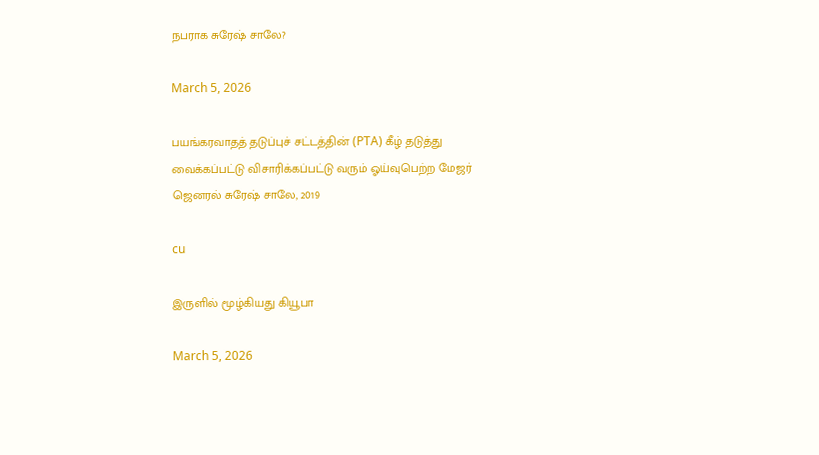நபராக சுரேஷ் சாலே?

March 5, 2026

பயங்கரவாதத் தடுப்புச் சட்டத்தின் (PTA) கீழ் தடுத்து வைக்கப்பட்டு விசாரிக்கப்பட்டு வரும் ஓய்வுபெற்ற மேஜர் ஜெனரல் சுரேஷ் சாலே, 2019

cu

இருளில் மூழ்கியது கியூபா

March 5, 2026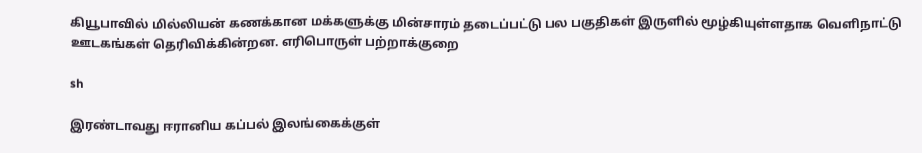கியூபாவில் மில்லியன் கணக்கான மக்களுக்கு மின்சாரம் தடைப்பட்டு பல பகுதிகள் இருளில் மூழ்கியுள்ளதாக வெளிநாட்டு ஊடகங்கள் தெரிவிக்கின்றன. எரிபொருள் பற்றாக்குறை

sh

இரண்டாவது ஈரானிய கப்பல் இலங்கைக்குள்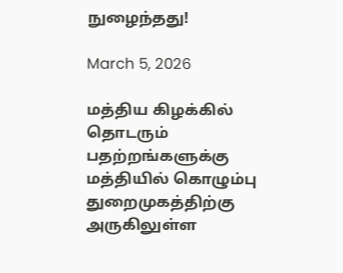நுழைந்தது!

March 5, 2026

மத்திய கிழக்கில் தொடரும் பதற்றங்களுக்கு மத்தியில் கொழும்பு துறைமுகத்திற்கு அருகிலுள்ள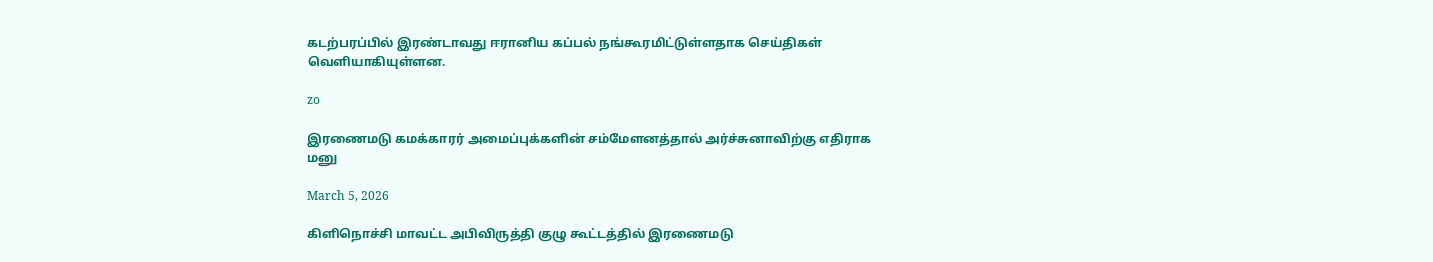கடற்பரப்பில் இரண்டாவது ஈரானிய கப்பல் நங்கூரமிட்டுள்ளதாக செய்திகள் வெளியாகியுள்ளன.

zo

இரணைமடு கமக்காரர் அமைப்புக்களின் சம்மேளனத்தால் அர்ச்சுனாவிற்கு எதிராக மனு

March 5, 2026

கிளிநொச்சி மாவட்ட அபிவிருத்தி குழு கூட்டத்தில் இரணைமடு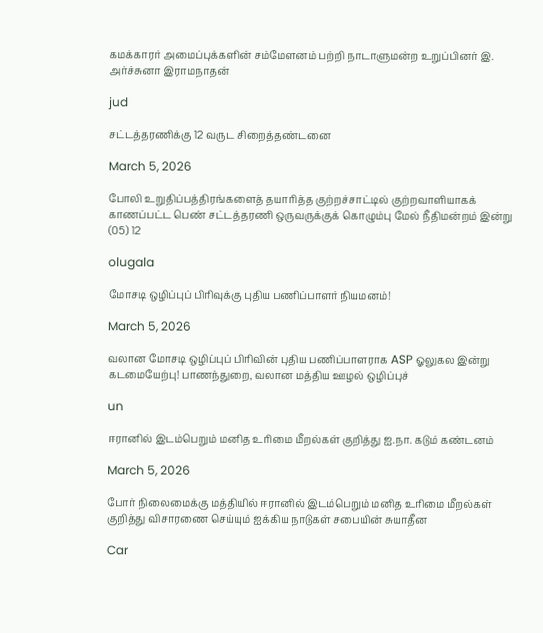கமக்காரர் அமைப்புக்களின் சம்மேளனம் பற்றி நாடாளுமன்ற உறுப்பினர் இ. அர்ச்சுனா இராமநாதன்

jud

சட்டத்தரணிக்கு 12 வருட சிறைத்தண்டனை

March 5, 2026

போலி உறுதிப்பத்திரங்களைத் தயாரித்த குற்றச்சாட்டில் குற்றவாளியாகக் காணப்பட்ட பெண் சட்டத்தரணி ஒருவருக்குக் கொழும்பு மேல் நீதிமன்றம் இன்று (05) 12

olugala

மோசடி ஒழிப்புப் பிரிவுக்கு புதிய பணிப்பாளர் நியமனம்!

March 5, 2026

வலான மோசடி ஒழிப்புப் பிரிவின் புதிய பணிப்பாளராக ASP ஓலுகல இன்று கடமையேற்பு! பாணந்துறை, வலான மத்திய ஊழல் ஒழிப்புச்

un

ஈரானில் இடம்பெறும் மனித உரிமை மீறல்கள் குறித்து ஐ.நா. கடும் கண்டனம்

March 5, 2026

போர் நிலைமைக்கு மத்தியில் ஈரானில் இடம்பெறும் மனித உரிமை மீறல்கள் குறித்து விசாரணை செய்யும் ஐக்கிய நாடுகள் சபையின் சுயாதீன

Car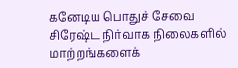கனேடிய பொதுச் சேவை சிரேஷ்ட நிர்வாக நிலைகளில் மாற்றங்களைக்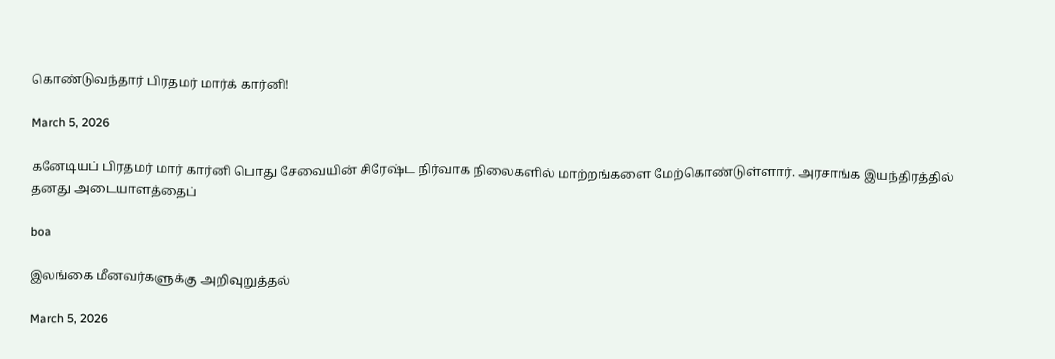கொண்டுவந்தார் பிரதமர் மார்க் கார்னி!

March 5, 2026

கனேடியப் பிரதமர் மார் கார்னி பொது சேவையின் சிரேஷ்ட நிர்வாக நிலைகளில் மாற்றங்களை மேற்கொண்டுள்ளார். அரசாங்க இயந்திரத்தில் தனது அடையாளத்தைப்

boa

இலங்கை மீனவர்களுக்கு அறிவுறுத்தல்

March 5, 2026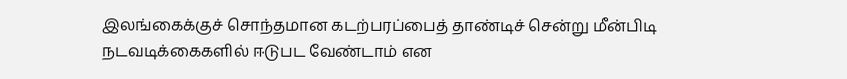இலங்கைக்குச் சொந்தமான கடற்பரப்பைத் தாண்டிச் சென்று மீன்பிடி நடவடிக்கைகளில் ஈடுபட வேண்டாம் என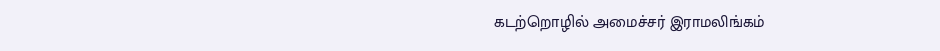கடற்றொழில் அமைச்சர் இராமலிங்கம்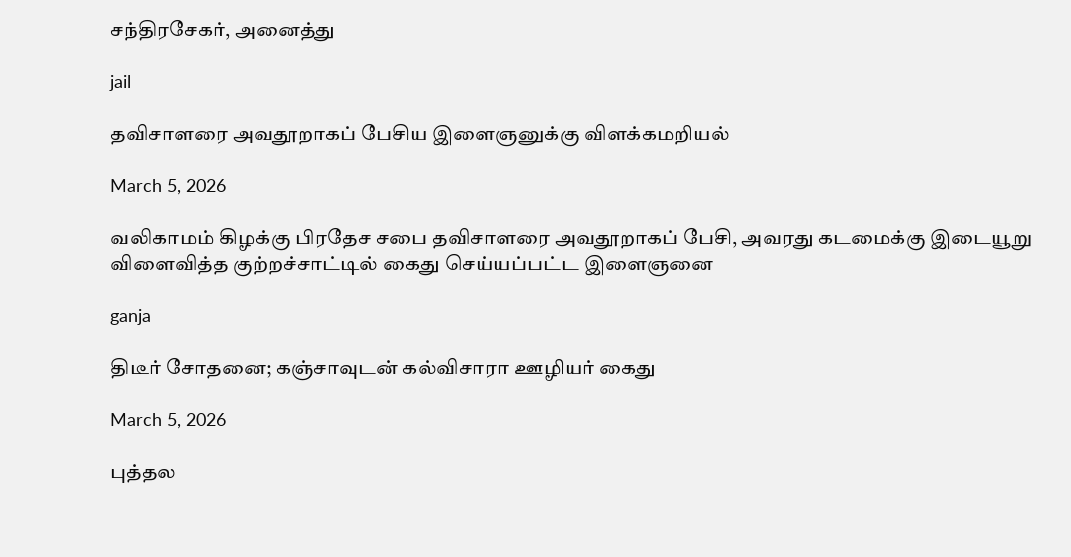சந்திரசேகர், அனைத்து

jail

தவிசாளரை அவதூறாகப் பேசிய இளைஞனுக்கு விளக்கமறியல்

March 5, 2026

வலிகாமம் கிழக்கு பிரதேச சபை தவிசாளரை அவதூறாகப் பேசி, அவரது கடமைக்கு இடையூறு விளைவித்த குற்றச்சாட்டில் கைது செய்யப்பட்ட இளைஞனை

ganja

திடீர் சோதனை; கஞ்சாவுடன் கல்விசாரா ஊழியர் கைது

March 5, 2026

புத்தல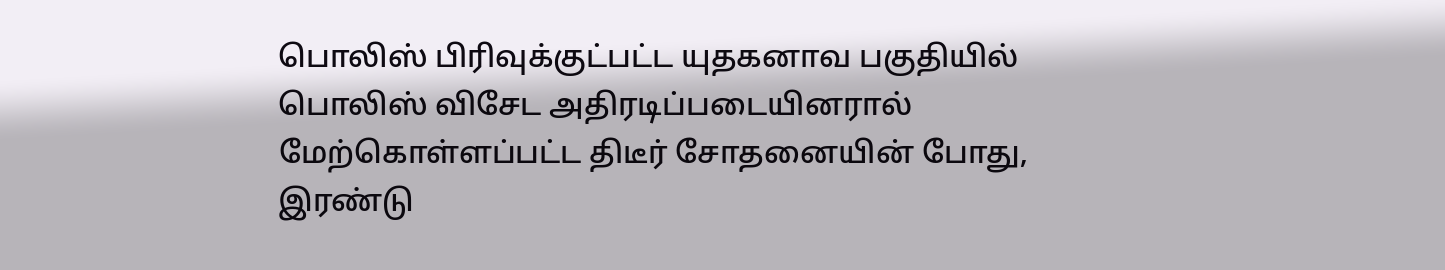பொலிஸ் பிரிவுக்குட்பட்ட யுதகனாவ பகுதியில் பொலிஸ் விசேட அதிரடிப்படையினரால் மேற்கொள்ளப்பட்ட திடீர் சோதனையின் போது, இரண்டு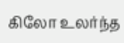கிலோ உலர்ந்த